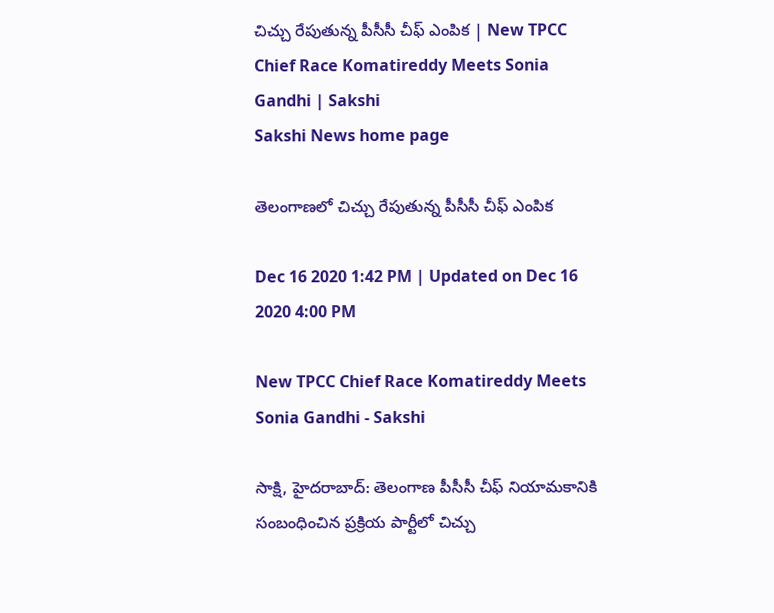చిచ్చు రేపుతున్న పీసీసీ చీఫ్‌ ఎంపిక | New TPCC Chief Race Komatireddy Meets Sonia Gandhi | Sakshi
Sakshi News home page

తెలంగాణలో చిచ్చు రేపుతున్న పీసీసీ చీఫ్‌ ఎంపిక

Dec 16 2020 1:42 PM | Updated on Dec 16 2020 4:00 PM

New TPCC Chief Race Komatireddy Meets Sonia Gandhi - Sakshi

సాక్షి, హైదరాబాద్‌: తెలంగాణ పీసీసీ చీఫ్‌ నియామకానికి సంబంధించిన ప్రక్రియ పార్టీలో చిచ్చు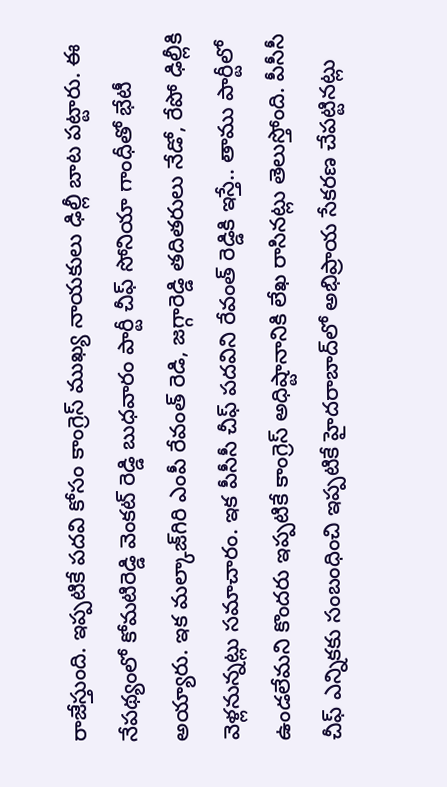రాజేస్తుంది. ఇప్పటికే పదవి కోసం కాంగ్రెస్‌ ముఖ్య నాయకులు ఢిల్లీ బాట పట్టారు. ఈ నేపథ్యంలో కోమటిరెడ్డి వెంకట్‌ రెడ్డి బుధవారం పార్టీ చీఫ్‌ సోనియా గాంధీతో భేటీ అయ్యారు. ఇక మల్కాజ్‌గిరి ఎంపీ రేవంత్‌ రెడి, జగ్గారెడ్డి తదితరులు నేడో, రేపో ఢిల్లీకి వెళ్లనున్నట్లు సమాచారం. ఇక పీసీసీ చీఫ్‌ పదవిని రేవంత్‌ రెడ్డికి ఇస్తే.. తాము పార్టీలో ఉండలేమని కొందరు ఇప్పటికే కాంగ్రెస్‌ అధిష్టానానికి లేఖ రాసినట్లు తెలుస్తోంది. పీసీసీ చీఫ్‌ ఎన్నికకు సంబంధించి ఇప్పటికే హైదరాబాద్‌లో అభిప్రాయ సేకరణ చేపట్టినట్లు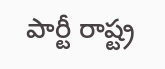పార్టీ రాష్ట్ర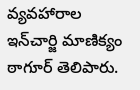వ్యవహారాల ఇన్‌చార్జి మాణిక్యం ఠాగూర్‌ తెలిపారు.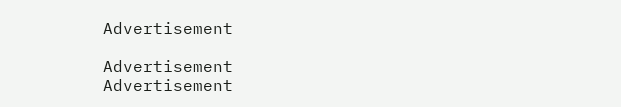Advertisement

Advertisement
Advertisement